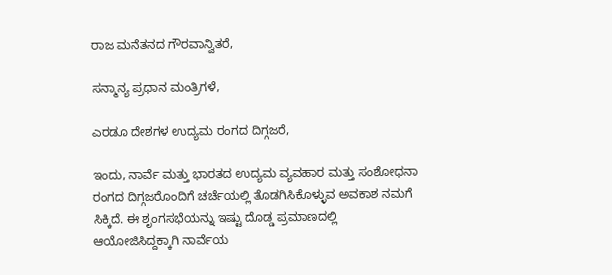ರಾಜ ಮನೆತನದ ಗೌರವಾನ್ವಿತರೆ,

ಸನ್ಮಾನ್ಯ ಪ್ರಧಾನ ಮಂತ್ರಿಗಳೆ,

ಎರಡೂ ದೇಶಗಳ ಉದ್ಯಮ ರಂಗದ ದಿಗ್ಗಜರೆ,

ಇಂದು, ನಾರ್ವೆ ಮತ್ತು ಭಾರತದ ಉದ್ಯಮ ವ್ಯವಹಾರ ಮತ್ತು ಸಂಶೋಧನಾ ರಂಗದ ದಿಗ್ಗಜರೊಂದಿಗೆ ಚರ್ಚೆಯಲ್ಲಿ ತೊಡಗಿಸಿಕೊಳ್ಳುವ ಅವಕಾಶ ನಮಗೆ ಸಿಕ್ಕಿದೆ. ಈ ಶೃಂಗಸಭೆಯನ್ನು ಇಷ್ಟು ದೊಡ್ಡ ಪ್ರಮಾಣದಲ್ಲಿ ಆಯೋಜಿಸಿದ್ದಕ್ಕಾಗಿ ನಾರ್ವೆಯ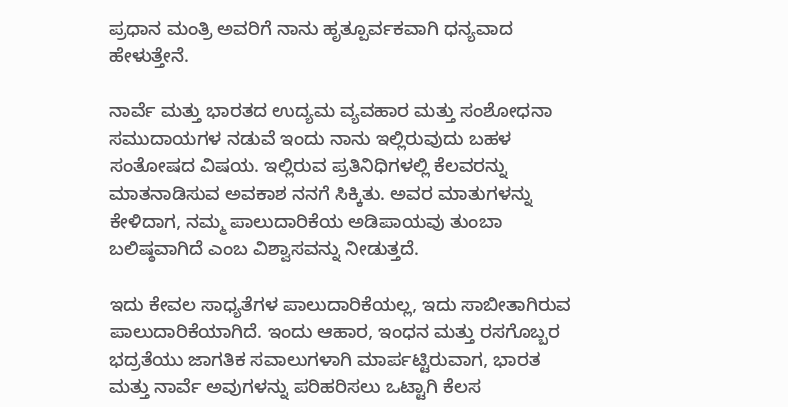ಪ್ರಧಾನ ಮಂತ್ರಿ ಅವರಿಗೆ ನಾನು ಹೃತ್ಪೂರ್ವಕವಾಗಿ ಧನ್ಯವಾದ ಹೇಳುತ್ತೇನೆ.

ನಾರ್ವೆ ಮತ್ತು ಭಾರತದ ಉದ್ಯಮ ವ್ಯವಹಾರ ಮತ್ತು ಸಂಶೋಧನಾ ಸಮುದಾಯಗಳ ನಡುವೆ ಇಂದು ನಾನು ಇಲ್ಲಿರುವುದು ಬಹಳ ಸಂತೋಷದ ವಿಷಯ. ಇಲ್ಲಿರುವ ಪ್ರತಿನಿಧಿಗಳಲ್ಲಿ ಕೆಲವರನ್ನು ಮಾತನಾಡಿಸುವ ಅವಕಾಶ ನನಗೆ ಸಿಕ್ಕಿತು. ಅವರ ಮಾತುಗಳನ್ನು ಕೇಳಿದಾಗ, ನಮ್ಮ ಪಾಲುದಾರಿಕೆಯ ಅಡಿಪಾಯವು ತುಂಬಾ ಬಲಿಷ್ಠವಾಗಿದೆ ಎಂಬ ವಿಶ್ವಾಸವನ್ನು ನೀಡುತ್ತದೆ.

ಇದು ಕೇವಲ ಸಾಧ್ಯತೆಗಳ ಪಾಲುದಾರಿಕೆಯಲ್ಲ, ಇದು ಸಾಬೀತಾಗಿರುವ ಪಾಲುದಾರಿಕೆಯಾಗಿದೆ. ಇಂದು ಆಹಾರ, ಇಂಧನ ಮತ್ತು ರಸಗೊಬ್ಬರ ಭದ್ರತೆಯು ಜಾಗತಿಕ ಸವಾಲುಗಳಾಗಿ ಮಾರ್ಪಟ್ಟಿರುವಾಗ, ಭಾರತ ಮತ್ತು ನಾರ್ವೆ ಅವುಗಳನ್ನು ಪರಿಹರಿಸಲು ಒಟ್ಟಾಗಿ ಕೆಲಸ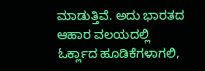ಮಾಡುತ್ತಿವೆ. ಅದು ಭಾರತದ ಆಹಾರ ವಲಯದಲ್ಲಿ ಓರ್ಕ್ಲಾದ ಹೂಡಿಕೆಗಳಾಗಲಿ,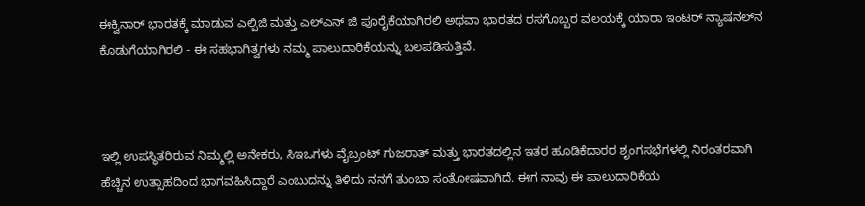ಈಕ್ವಿನಾರ್ ಭಾರತಕ್ಕೆ ಮಾಡುವ ಎಲ್ಪಿಜಿ ಮತ್ತು ಎಲ್ಎನ್ ಜಿ ಪೂರೈಕೆಯಾಗಿರಲಿ ಅಥವಾ ಭಾರತದ ರಸಗೊಬ್ಬರ ವಲಯಕ್ಕೆ ಯಾರಾ ಇಂಟರ್ ನ್ಯಾಷನಲ್‌ನ ಕೊಡುಗೆಯಾಗಿರಲಿ - ಈ ಸಹಭಾಗಿತ್ವಗಳು ನಮ್ಮ ಪಾಲುದಾರಿಕೆಯನ್ನು ಬಲಪಡಿಸುತ್ತಿವೆ.



ಇಲ್ಲಿ ಉಪಸ್ಥಿತರಿರುವ ನಿಮ್ಮಲ್ಲಿ ಅನೇಕರು, ಸಿಇಒಗಳು ವೈಬ್ರಂಟ್ ಗುಜರಾತ್ ಮತ್ತು ಭಾರತದಲ್ಲಿನ ಇತರ ಹೂಡಿಕೆದಾರರ ಶೃಂಗಸಭೆಗಳಲ್ಲಿ ನಿರಂತರವಾಗಿ ಹೆಚ್ಚಿನ ಉತ್ಸಾಹದಿಂದ ಭಾಗವಹಿಸಿದ್ದಾರೆ ಎಂಬುದನ್ನು ತಿಳಿದು ನನಗೆ ತುಂಬಾ ಸಂತೋಷವಾಗಿದೆ. ಈಗ ನಾವು ಈ ಪಾಲುದಾರಿಕೆಯ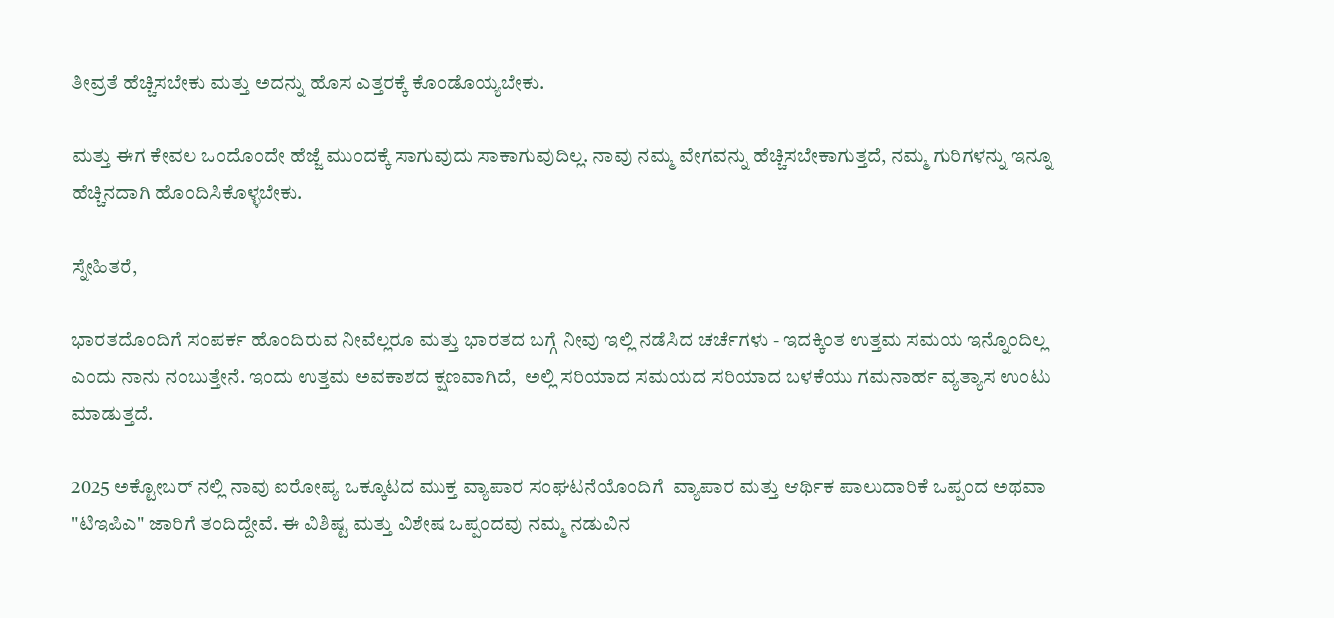ತೀವ್ರತೆ ಹೆಚ್ಚಿಸಬೇಕು ಮತ್ತು ಅದನ್ನು ಹೊಸ ಎತ್ತರಕ್ಕೆ ಕೊಂಡೊಯ್ಯಬೇಕು.

ಮತ್ತು ಈಗ ಕೇವಲ ಒಂದೊಂದೇ ಹೆಜ್ಜೆ ಮುಂದಕ್ಕೆ ಸಾಗುವುದು ಸಾಕಾಗುವುದಿಲ್ಲ. ನಾವು ನಮ್ಮ ವೇಗವನ್ನು ಹೆಚ್ಚಿಸಬೇಕಾಗುತ್ತದೆ, ನಮ್ಮ ಗುರಿಗಳನ್ನು ಇನ್ನೂ ಹೆಚ್ಚಿನದಾಗಿ ಹೊಂದಿಸಿಕೊಳ್ಳಬೇಕು.

ಸ್ನೇಹಿತರೆ,

ಭಾರತದೊಂದಿಗೆ ಸಂಪರ್ಕ ಹೊಂದಿರುವ ನೀವೆಲ್ಲರೂ ಮತ್ತು ಭಾರತದ ಬಗ್ಗೆ ನೀವು ಇಲ್ಲಿ ನಡೆಸಿದ ಚರ್ಚೆಗಳು - ಇದಕ್ಕಿಂತ ಉತ್ತಮ ಸಮಯ ಇನ್ನೊಂದಿಲ್ಲ ಎಂದು ನಾನು ನಂಬುತ್ತೇನೆ. ಇಂದು ಉತ್ತಮ ಅವಕಾಶದ ಕ್ಷಣವಾಗಿದೆ,  ಅಲ್ಲಿ ಸರಿಯಾದ ಸಮಯದ ಸರಿಯಾದ ಬಳಕೆಯು ಗಮನಾರ್ಹ ವ್ಯತ್ಯಾಸ ಉಂಟು ಮಾಡುತ್ತದೆ.

2025 ಅಕ್ಟೋಬರ್ ನಲ್ಲಿ ನಾವು ಐರೋಪ್ಯ ಒಕ್ಕೂಟದ ಮುಕ್ತ ವ್ಯಾಪಾರ ಸಂಘಟನೆಯೊಂದಿಗೆ  ವ್ಯಾಪಾರ ಮತ್ತು ಆರ್ಥಿಕ ಪಾಲುದಾರಿಕೆ ಒಪ್ಪಂದ ಅಥವಾ "ಟಿಇಪಿಎ" ಜಾರಿಗೆ ತಂದಿದ್ದೇವೆ. ಈ ವಿಶಿಷ್ಟ ಮತ್ತು ವಿಶೇಷ ಒಪ್ಪಂದವು ನಮ್ಮ ನಡುವಿನ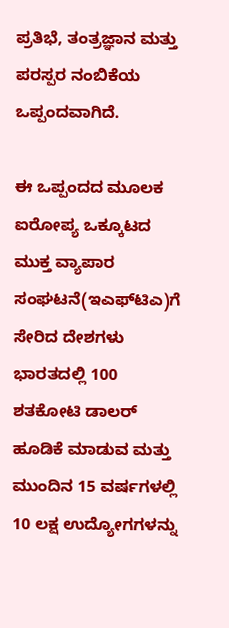ಪ್ರತಿಭೆ, ತಂತ್ರಜ್ಞಾನ ಮತ್ತು ಪರಸ್ಪರ ನಂಬಿಕೆಯ ಒಪ್ಪಂದವಾಗಿದೆ.

ಈ ಒಪ್ಪಂದದ ಮೂಲಕ ಐರೋಪ್ಯ ಒಕ್ಕೂಟದ ಮುಕ್ತ ವ್ಯಾಪಾರ ಸಂಘಟನೆ(ಇಎಫ್‌ಟಿಎ)ಗೆ ಸೇರಿದ ದೇಶಗಳು ಭಾರತದಲ್ಲಿ 100 ಶತಕೋಟಿ ಡಾಲರ್‌ ಹೂಡಿಕೆ ಮಾಡುವ ಮತ್ತು ಮುಂದಿನ 15 ವರ್ಷಗಳಲ್ಲಿ 10 ಲಕ್ಷ ಉದ್ಯೋಗಗಳನ್ನು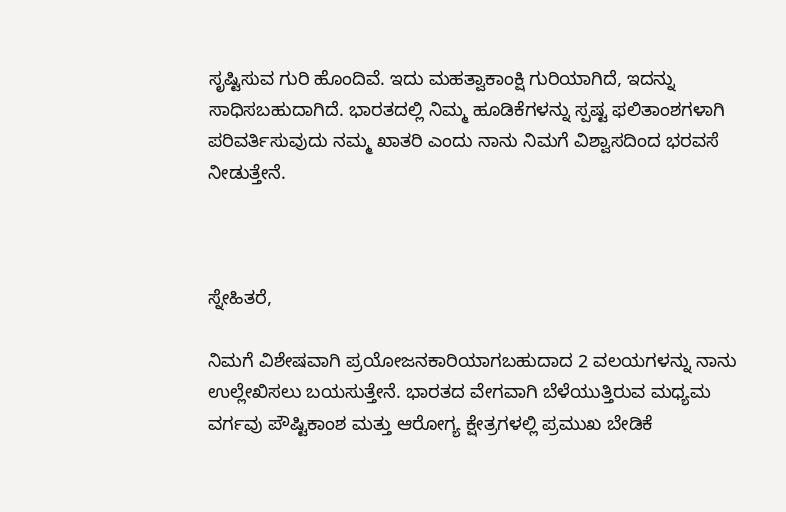ಸೃಷ್ಟಿಸುವ ಗುರಿ ಹೊಂದಿವೆ. ಇದು ಮಹತ್ವಾಕಾಂಕ್ಷಿ ಗುರಿಯಾಗಿದೆ, ಇದನ್ನು ಸಾಧಿಸಬಹುದಾಗಿದೆ. ಭಾರತದಲ್ಲಿ ನಿಮ್ಮ ಹೂಡಿಕೆಗಳನ್ನು ಸ್ಪಷ್ಟ ಫಲಿತಾಂಶಗಳಾಗಿ ಪರಿವರ್ತಿಸುವುದು ನಮ್ಮ ಖಾತರಿ ಎಂದು ನಾನು ನಿಮಗೆ ವಿಶ್ವಾಸದಿಂದ ಭರವಸೆ ನೀಡುತ್ತೇನೆ.



ಸ್ನೇಹಿತರೆ,

ನಿಮಗೆ ವಿಶೇಷವಾಗಿ ಪ್ರಯೋಜನಕಾರಿಯಾಗಬಹುದಾದ 2 ವಲಯಗಳನ್ನು ನಾನು ಉಲ್ಲೇಖಿಸಲು ಬಯಸುತ್ತೇನೆ. ಭಾರತದ ವೇಗವಾಗಿ ಬೆಳೆಯುತ್ತಿರುವ ಮಧ್ಯಮ ವರ್ಗವು ಪೌಷ್ಟಿಕಾಂಶ ಮತ್ತು ಆರೋಗ್ಯ ಕ್ಷೇತ್ರಗಳಲ್ಲಿ ಪ್ರಮುಖ ಬೇಡಿಕೆ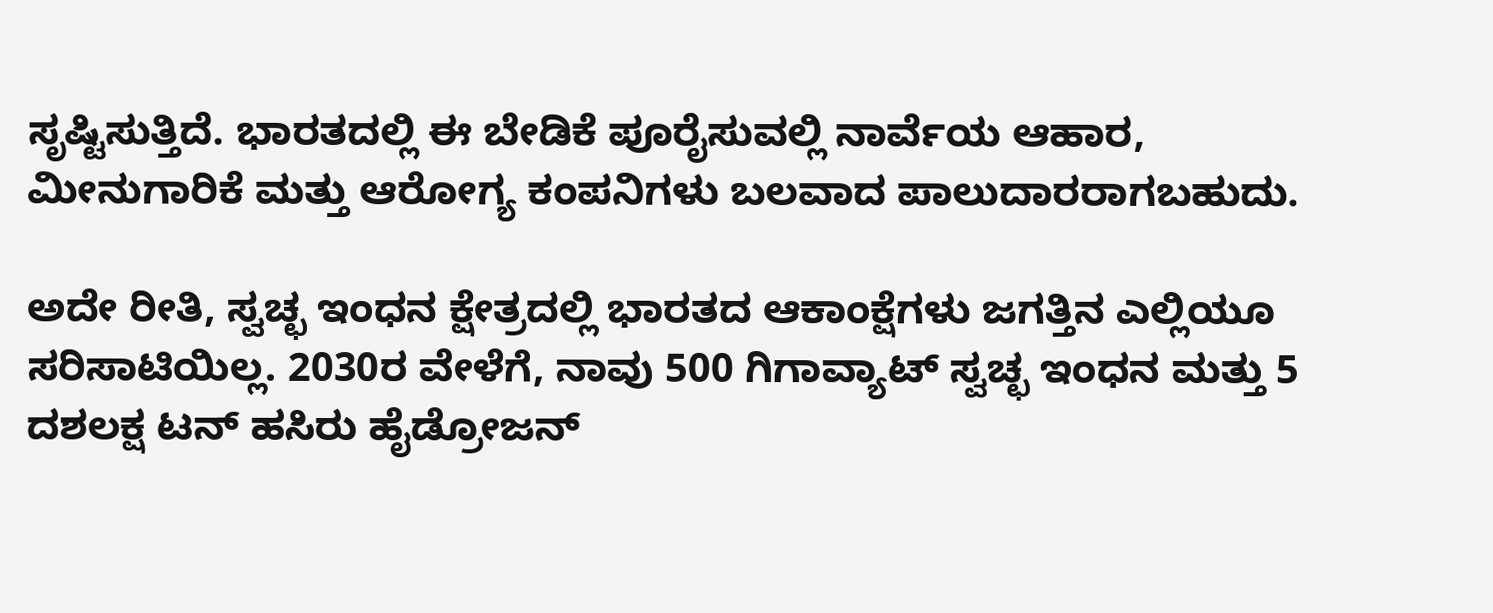ಸೃಷ್ಟಿಸುತ್ತಿದೆ. ಭಾರತದಲ್ಲಿ ಈ ಬೇಡಿಕೆ ಪೂರೈಸುವಲ್ಲಿ ನಾರ್ವೆಯ ಆಹಾರ, ಮೀನುಗಾರಿಕೆ ಮತ್ತು ಆರೋಗ್ಯ ಕಂಪನಿಗಳು ಬಲವಾದ ಪಾಲುದಾರರಾಗಬಹುದು.

ಅದೇ ರೀತಿ, ಸ್ವಚ್ಛ ಇಂಧನ ಕ್ಷೇತ್ರದಲ್ಲಿ ಭಾರತದ ಆಕಾಂಕ್ಷೆಗಳು ಜಗತ್ತಿನ ಎಲ್ಲಿಯೂ ಸರಿಸಾಟಿಯಿಲ್ಲ. 2030ರ ವೇಳೆಗೆ, ನಾವು 500 ಗಿಗಾವ್ಯಾಟ್ ಸ್ವಚ್ಛ ಇಂಧನ ಮತ್ತು 5 ದಶಲಕ್ಷ ಟನ್ ಹಸಿರು ಹೈಡ್ರೋಜನ್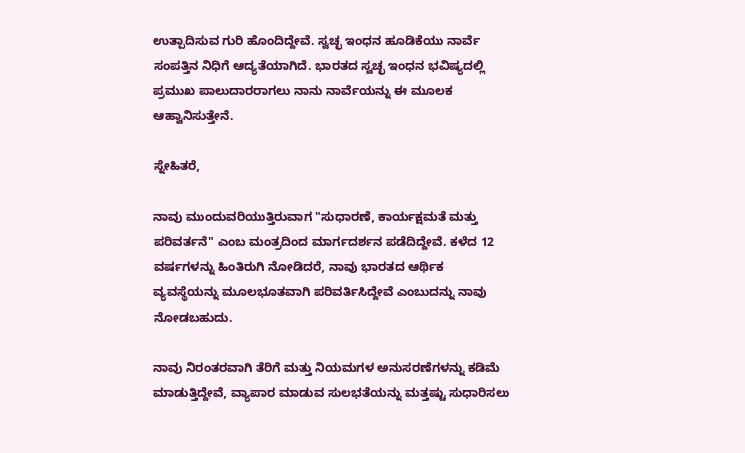ಉತ್ಪಾದಿಸುವ ಗುರಿ ಹೊಂದಿದ್ದೇವೆ. ಸ್ವಚ್ಛ ಇಂಧನ ಹೂಡಿಕೆಯು ನಾರ್ವೆ ಸಂಪತ್ತಿನ ನಿಧಿಗೆ ಆದ್ಯತೆಯಾಗಿದೆ. ಭಾರತದ ಸ್ವಚ್ಛ ಇಂಧನ ಭವಿಷ್ಯದಲ್ಲಿ ಪ್ರಮುಖ ಪಾಲುದಾರರಾಗಲು ನಾನು ನಾರ್ವೆಯನ್ನು ಈ ಮೂಲಕ ಆಹ್ವಾನಿಸುತ್ತೇನೆ.

ಸ್ನೇಹಿತರೆ,

ನಾವು ಮುಂದುವರಿಯುತ್ತಿರುವಾಗ "ಸುಧಾರಣೆ, ಕಾರ್ಯಕ್ಷಮತೆ ಮತ್ತು ಪರಿವರ್ತನೆ" ಎಂಬ ಮಂತ್ರದಿಂದ ಮಾರ್ಗದರ್ಶನ ಪಡೆದಿದ್ದೇವೆ. ಕಳೆದ 12 ವರ್ಷಗಳನ್ನು ಹಿಂತಿರುಗಿ ನೋಡಿದರೆ, ನಾವು ಭಾರತದ ಆರ್ಥಿಕ ವ್ಯವಸ್ಥೆಯನ್ನು ಮೂಲಭೂತವಾಗಿ ಪರಿವರ್ತಿಸಿದ್ದೇವೆ ಎಂಬುದನ್ನು ನಾವು ನೋಡಬಹುದು.

ನಾವು ನಿರಂತರವಾಗಿ ತೆರಿಗೆ ಮತ್ತು ನಿಯಮಗಳ ಅನುಸರಣೆಗಳನ್ನು ಕಡಿಮೆ ಮಾಡುತ್ತಿದ್ದೇವೆ, ವ್ಯಾಪಾರ ಮಾಡುವ ಸುಲಭತೆಯನ್ನು ಮತ್ತಷ್ಟು ಸುಧಾರಿಸಲು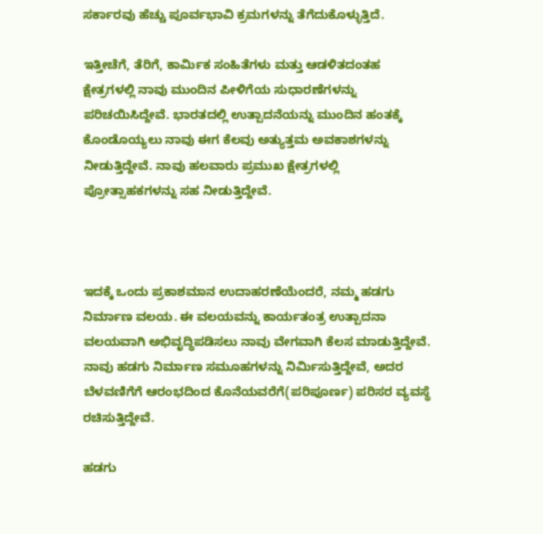ಸರ್ಕಾರವು ಹೆಚ್ಚು ಪೂರ್ವಭಾವಿ ಕ್ರಮಗಳನ್ನು ತೆಗೆದುಕೊಳ್ಳುತ್ತಿದೆ.

ಇತ್ತೀಚೆಗೆ, ತೆರಿಗೆ, ಕಾರ್ಮಿಕ ಸಂಹಿತೆಗಳು ಮತ್ತು ಆಡಳಿತದಂತಹ ಕ್ಷೇತ್ರಗಳಲ್ಲಿ ನಾವು ಮುಂದಿನ ಪೀಳಿಗೆಯ ಸುಧಾರಣೆಗಳನ್ನು ಪರಿಚಯಿಸಿದ್ದೇವೆ. ಭಾರತದಲ್ಲಿ ಉತ್ಪಾದನೆಯನ್ನು ಮುಂದಿನ ಹಂತಕ್ಕೆ ಕೊಂಡೊಯ್ಯಲು ನಾವು ಈಗ ಕೆಲವು ಅತ್ಯುತ್ತಮ ಅವಕಾಶಗಳನ್ನು ನೀಡುತ್ತಿದ್ದೇವೆ. ನಾವು ಹಲವಾರು ಪ್ರಮುಖ ಕ್ಷೇತ್ರಗಳಲ್ಲಿ ಪ್ರೋತ್ಸಾಹಕಗಳನ್ನು ಸಹ ನೀಡುತ್ತಿದ್ದೇವೆ.



ಇದಕ್ಕೆ ಒಂದು ಪ್ರಕಾಶಮಾನ ಉದಾಹರಣೆಯೆಂದರೆ, ನಮ್ಮ ಹಡಗು ನಿರ್ಮಾಣ ವಲಯ. ಈ ವಲಯವನ್ನು ಕಾರ್ಯತಂತ್ರ ಉತ್ಪಾದನಾ ವಲಯವಾಗಿ ಅಭಿವೃದ್ಧಿಪಡಿಸಲು ನಾವು ವೇಗವಾಗಿ ಕೆಲಸ ಮಾಡುತ್ತಿದ್ದೇವೆ. ನಾವು ಹಡಗು ನಿರ್ಮಾಣ ಸಮೂಹಗಳನ್ನು ನಿರ್ಮಿಸುತ್ತಿದ್ದೇವೆ, ಅದರ ಬೆಳವಣಿಗೆಗೆ ಆರಂಭದಿಂದ ಕೊನೆಯವರೆಗೆ(ಪರಿಪೂರ್ಣ) ಪರಿಸರ ವ್ಯವಸ್ಥೆ ರಚಿಸುತ್ತಿದ್ದೇವೆ.

ಹಡಗು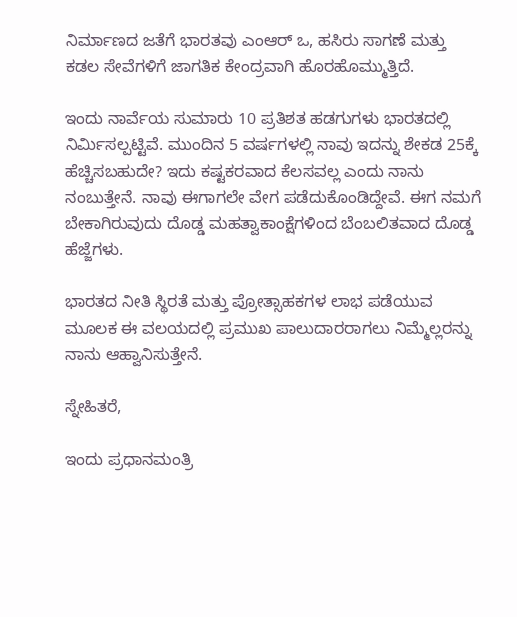ನಿರ್ಮಾಣದ ಜತೆಗೆ ಭಾರತವು ಎಂಆರ್ ಒ, ಹಸಿರು ಸಾಗಣೆ ಮತ್ತು ಕಡಲ ಸೇವೆಗಳಿಗೆ ಜಾಗತಿಕ ಕೇಂದ್ರವಾಗಿ ಹೊರಹೊಮ್ಮುತ್ತಿದೆ.

ಇಂದು ನಾರ್ವೆಯ ಸುಮಾರು 10 ಪ್ರತಿಶತ ಹಡಗುಗಳು ಭಾರತದಲ್ಲಿ ನಿರ್ಮಿಸಲ್ಪಟ್ಟಿವೆ. ಮುಂದಿನ 5 ವರ್ಷಗಳಲ್ಲಿ ನಾವು ಇದನ್ನು ಶೇಕಡ 25ಕ್ಕೆ ಹೆಚ್ಚಿಸಬಹುದೇ? ಇದು ಕಷ್ಟಕರವಾದ ಕೆಲಸವಲ್ಲ ಎಂದು ನಾನು ನಂಬುತ್ತೇನೆ. ನಾವು ಈಗಾಗಲೇ ವೇಗ ಪಡೆದುಕೊಂಡಿದ್ದೇವೆ. ಈಗ ನಮಗೆ ಬೇಕಾಗಿರುವುದು ದೊಡ್ಡ ಮಹತ್ವಾಕಾಂಕ್ಷೆಗಳಿಂದ ಬೆಂಬಲಿತವಾದ ದೊಡ್ಡ ಹೆಜ್ಜೆಗಳು.

ಭಾರತದ ನೀತಿ ಸ್ಥಿರತೆ ಮತ್ತು ಪ್ರೋತ್ಸಾಹಕಗಳ ಲಾಭ ಪಡೆಯುವ ಮೂಲಕ ಈ ವಲಯದಲ್ಲಿ ಪ್ರಮುಖ ಪಾಲುದಾರರಾಗಲು ನಿಮ್ಮೆಲ್ಲರನ್ನು ನಾನು ಆಹ್ವಾನಿಸುತ್ತೇನೆ.

ಸ್ನೇಹಿತರೆ,

ಇಂದು ಪ್ರಧಾನಮಂತ್ರಿ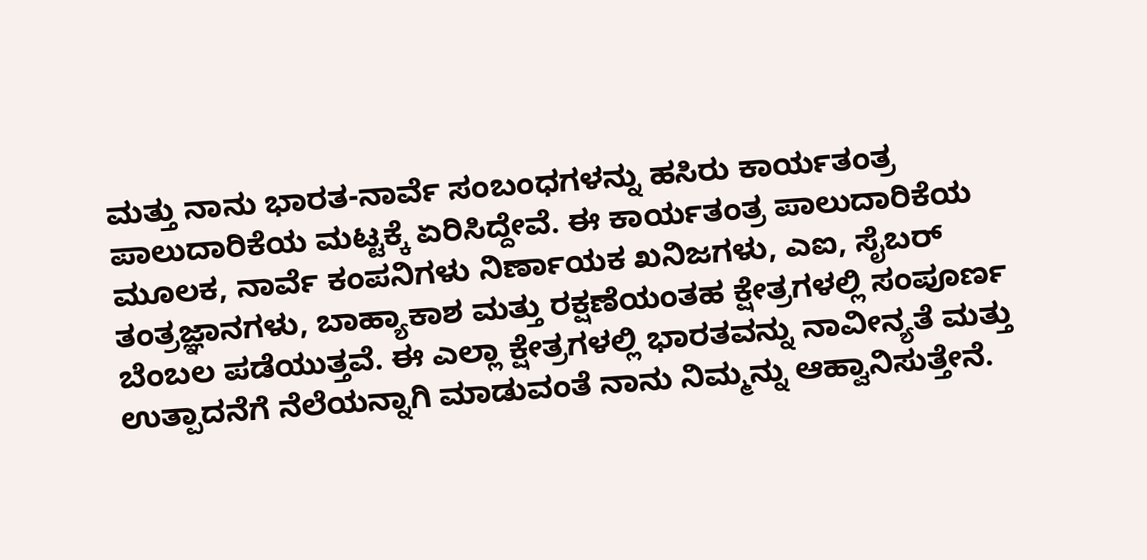ಮತ್ತು ನಾನು ಭಾರತ-ನಾರ್ವೆ ಸಂಬಂಧಗಳನ್ನು ಹಸಿರು ಕಾರ್ಯತಂತ್ರ ಪಾಲುದಾರಿಕೆಯ ಮಟ್ಟಕ್ಕೆ ಏರಿಸಿದ್ದೇವೆ. ಈ ಕಾರ್ಯತಂತ್ರ ಪಾಲುದಾರಿಕೆಯ ಮೂಲಕ, ನಾರ್ವೆ ಕಂಪನಿಗಳು ನಿರ್ಣಾಯಕ ಖನಿಜಗಳು, ಎಐ, ಸೈಬರ್ ತಂತ್ರಜ್ಞಾನಗಳು, ಬಾಹ್ಯಾಕಾಶ ಮತ್ತು ರಕ್ಷಣೆಯಂತಹ ಕ್ಷೇತ್ರಗಳಲ್ಲಿ ಸಂಪೂರ್ಣ ಬೆಂಬಲ ಪಡೆಯುತ್ತವೆ. ಈ ಎಲ್ಲಾ ಕ್ಷೇತ್ರಗಳಲ್ಲಿ ಭಾರತವನ್ನು ನಾವೀನ್ಯತೆ ಮತ್ತು ಉತ್ಪಾದನೆಗೆ ನೆಲೆಯನ್ನಾಗಿ ಮಾಡುವಂತೆ ನಾನು ನಿಮ್ಮನ್ನು ಆಹ್ವಾನಿಸುತ್ತೇನೆ.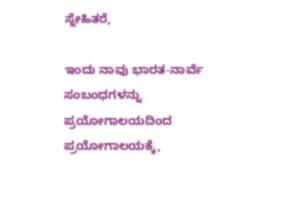ಸ್ನೇಹಿತರೆ,

ಇಂದು ನಾವು ಭಾರತ-ನಾರ್ವೆ ಸಂಬಂಧಗಳನ್ನು ಪ್ರಯೋಗಾಲಯದಿಂದ ಪ್ರಯೋಗಾಲಯಕ್ಕೆ,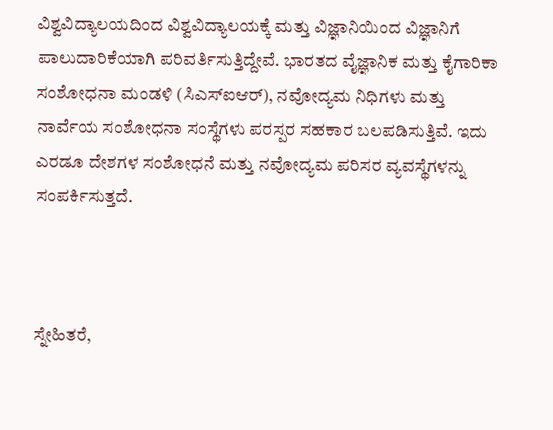ವಿಶ್ವವಿದ್ಯಾಲಯದಿಂದ ವಿಶ್ವವಿದ್ಯಾಲಯಕ್ಕೆ ಮತ್ತು ವಿಜ್ಞಾನಿಯಿಂದ ವಿಜ್ಞಾನಿಗೆ ಪಾಲುದಾರಿಕೆಯಾಗಿ ಪರಿವರ್ತಿಸುತ್ತಿದ್ದೇವೆ. ಭಾರತದ ವೈಜ್ಞಾನಿಕ ಮತ್ತು ಕೈಗಾರಿಕಾ ಸಂಶೋಧನಾ ಮಂಡಳಿ (ಸಿಎಸ್ಐಆರ್), ನವೋದ್ಯಮ ನಿಧಿಗಳು ಮತ್ತು ನಾರ್ವೆಯ ಸಂಶೋಧನಾ ಸಂಸ್ಥೆಗಳು ಪರಸ್ಪರ ಸಹಕಾರ ಬಲಪಡಿಸುತ್ತಿವೆ. ಇದು ಎರಡೂ ದೇಶಗಳ ಸಂಶೋಧನೆ ಮತ್ತು ನವೋದ್ಯಮ ಪರಿಸರ ವ್ಯವಸ್ಥೆಗಳನ್ನು ಸಂಪರ್ಕಿಸುತ್ತದೆ.



ಸ್ನೇಹಿತರೆ,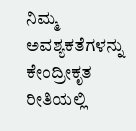ನಿಮ್ಮ ಅವಶ್ಯಕತೆಗಳನ್ನು ಕೇಂದ್ರೀಕೃತ ರೀತಿಯಲ್ಲಿ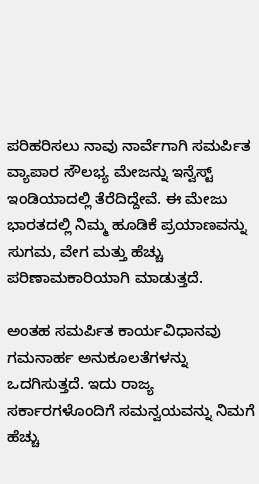ಪರಿಹರಿಸಲು ನಾವು ನಾರ್ವೆಗಾಗಿ ಸಮರ್ಪಿತ ವ್ಯಾಪಾರ ಸೌಲಭ್ಯ ಮೇಜನ್ನು ಇನ್ವೆಸ್ಟ್ ಇಂಡಿಯಾದಲ್ಲಿ ತೆರೆದಿದ್ದೇವೆ. ಈ ಮೇಜು ಭಾರತದಲ್ಲಿ ನಿಮ್ಮ ಹೂಡಿಕೆ ಪ್ರಯಾಣವನ್ನು ಸುಗಮ, ವೇಗ ಮತ್ತು ಹೆಚ್ಚು ಪರಿಣಾಮಕಾರಿಯಾಗಿ ಮಾಡುತ್ತದೆ.

ಅಂತಹ ಸಮರ್ಪಿತ ಕಾರ್ಯವಿಧಾನವು ಗಮನಾರ್ಹ ಅನುಕೂಲತೆಗಳನ್ನು ಒದಗಿಸುತ್ತದೆ. ಇದು ರಾಜ್ಯ ಸರ್ಕಾರಗಳೊಂದಿಗೆ ಸಮನ್ವಯವನ್ನು ನಿಮಗೆ ಹೆಚ್ಚು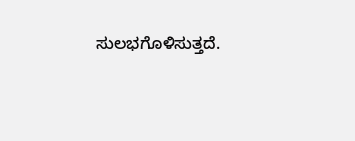ಸುಲಭಗೊಳಿಸುತ್ತದೆ.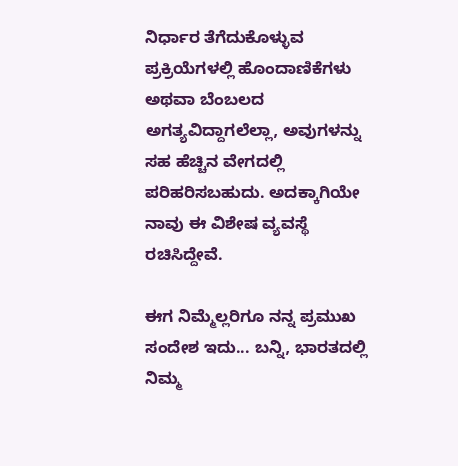ನಿರ್ಧಾರ ತೆಗೆದುಕೊಳ್ಳುವ ಪ್ರಕ್ರಿಯೆಗಳಲ್ಲಿ ಹೊಂದಾಣಿಕೆಗಳು ಅಥವಾ ಬೆಂಬಲದ ಅಗತ್ಯವಿದ್ದಾಗಲೆಲ್ಲಾ, ಅವುಗಳನ್ನು ಸಹ ಹೆಚ್ಚಿನ ವೇಗದಲ್ಲಿ ಪರಿಹರಿಸಬಹುದು. ಅದಕ್ಕಾಗಿಯೇ ನಾವು ಈ ವಿಶೇಷ ವ್ಯವಸ್ಥೆ ರಚಿಸಿದ್ದೇವೆ.

ಈಗ ನಿಮ್ಮೆಲ್ಲರಿಗೂ ನನ್ನ ಪ್ರಮುಖ ಸಂದೇಶ ಇದು... ಬನ್ನಿ, ಭಾರತದಲ್ಲಿ ನಿಮ್ಮ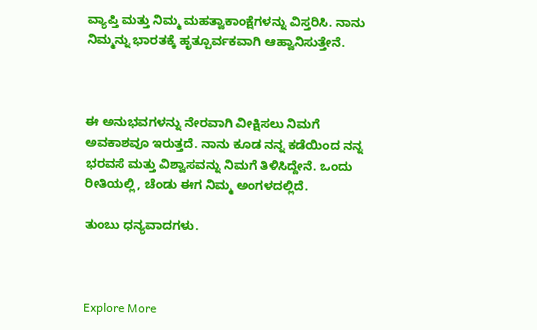ವ್ಯಾಪ್ತಿ ಮತ್ತು ನಿಮ್ಮ ಮಹತ್ವಾಕಾಂಕ್ಷೆಗಳನ್ನು ವಿಸ್ತರಿಸಿ. ನಾನು ನಿಮ್ಮನ್ನು ಭಾರತಕ್ಕೆ ಹೃತ್ಪೂರ್ವಕವಾಗಿ ಆಹ್ವಾನಿಸುತ್ತೇನೆ.



ಈ ಅನುಭವಗಳನ್ನು ನೇರವಾಗಿ ವೀಕ್ಷಿಸಲು ನಿಮಗೆ ಅವಕಾಶವೂ ಇರುತ್ತದೆ. ನಾನು ಕೂಡ ನನ್ನ ಕಡೆಯಿಂದ ನನ್ನ ಭರವಸೆ ಮತ್ತು ವಿಶ್ವಾಸವನ್ನು ನಿಮಗೆ ತಿಳಿಸಿದ್ದೇನೆ. ಒಂದು ರೀತಿಯಲ್ಲಿ, ಚೆಂಡು ಈಗ ನಿಮ್ಮ ಅಂಗಳದಲ್ಲಿದೆ.

ತುಂಬು ಧನ್ಯವಾದಗಳು.



Explore More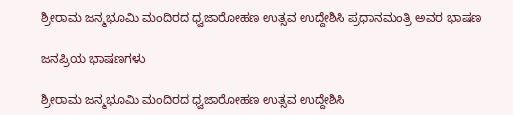ಶ್ರೀರಾಮ ಜನ್ಮಭೂಮಿ ಮಂದಿರದ ಧ್ವಜಾರೋಹಣ ಉತ್ಸವ ಉದ್ದೇಶಿಸಿ ಪ್ರಧಾನಮಂತ್ರಿ ಅವರ ಭಾಷಣ

ಜನಪ್ರಿಯ ಭಾಷಣಗಳು

ಶ್ರೀರಾಮ ಜನ್ಮಭೂಮಿ ಮಂದಿರದ ಧ್ವಜಾರೋಹಣ ಉತ್ಸವ ಉದ್ದೇಶಿಸಿ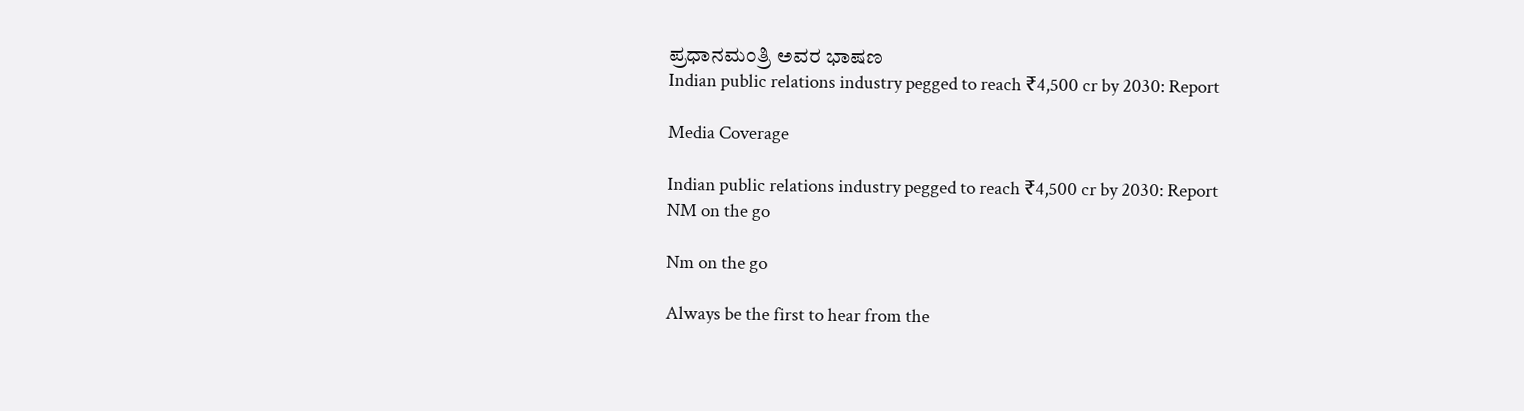ಪ್ರಧಾನಮಂತ್ರಿ ಅವರ ಭಾಷಣ
Indian public relations industry pegged to reach ₹4,500 cr by 2030: Report

Media Coverage

Indian public relations industry pegged to reach ₹4,500 cr by 2030: Report
NM on the go

Nm on the go

Always be the first to hear from the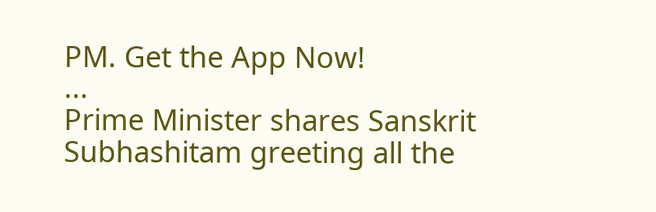PM. Get the App Now!
...
Prime Minister shares Sanskrit Subhashitam greeting all the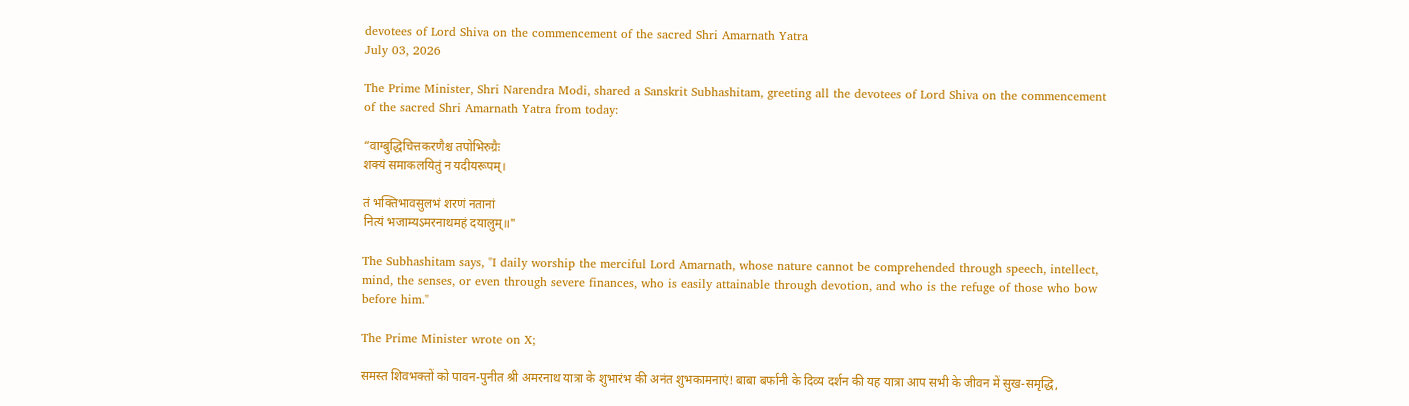devotees of Lord Shiva on the commencement of the sacred Shri Amarnath Yatra
July 03, 2026

The Prime Minister, Shri Narendra Modi, shared a Sanskrit Subhashitam, greeting all the devotees of Lord Shiva on the commencement of the sacred Shri Amarnath Yatra from today:

“वाग्बुद्धिचित्तकरणैश्च तपोभिरुग्रैः
शक्यं समाकलयितुं न यदीयरूपम्।

तं भक्तिभावसुलभं शरणं नतानां
नित्यं भजाम्यऽमरनाथमहं दयालुम्॥"

The Subhashitam says, "I daily worship the merciful Lord Amarnath, whose nature cannot be comprehended through speech, intellect, mind, the senses, or even through severe finances, who is easily attainable through devotion, and who is the refuge of those who bow before him."

The Prime Minister wrote on X;

समस्त शिवभक्तों को पावन-पुनीत श्री अमरनाथ यात्रा के शुभारंभ की अनंत शुभकामनाएं! बाबा बर्फानी के दिव्य दर्शन की यह यात्रा आप सभी के जीवन में सुख-समृद्धि,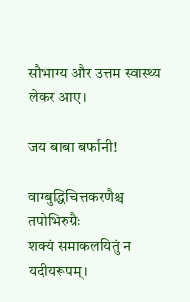सौभाग्य और उत्तम स्वास्थ्य लेकर आए।

जय बाबा बर्फानी!

वाग्बुद्धिचित्तकरणैश्च तपोभिरुग्रैः
शक्यं समाकलयितुं न यदीयरूपम्।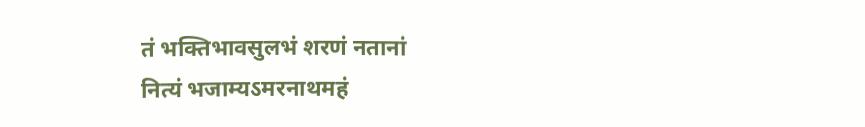तं भक्तिभावसुलभं शरणं नतानां
नित्यं भजाम्यऽमरनाथमहं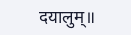दयालुम्॥